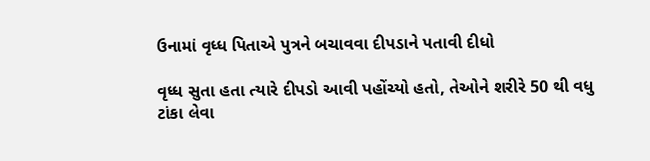ઉનામાં વૃધ્ધ પિતાએ પુત્રને બચાવવા દીપડાને પતાવી દીધો

વૃધ્ધ સુતા હતા ત્યારે દીપડો આવી પહોંચ્યો હતો, તેઓને શરીરે 50 થી વધુ ટાંકા લેવા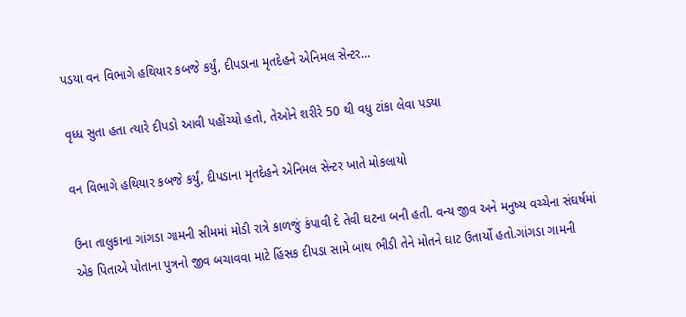પડયા વન વિભાગે હથિયાર કબજે કર્યું, દીપડાના મૃતદેહને એનિમલ સેન્ટર…

વૃધ્ધ સુતા હતા ત્યારે દીપડો આવી પહોંચ્યો હતો, તેઓને શરીરે 50 થી વધુ ટાંકા લેવા પડયા

વન વિભાગે હથિયાર કબજે કર્યું, દીપડાના મૃતદેહને એનિમલ સેન્ટર ખાતે મોકલાયો

ઉના તાલુકાના ગાંગડા ગામની સીમમાં મોડી રાત્રે કાળજું કંપાવી દે તેવી ઘટના બની હતી. વન્ય જીવ અને મનુષ્ય વચ્ચેના સંઘર્ષમાં એક પિતાએ પોતાના પુત્રનો જીવ બચાવવા માટે હિંસક દીપડા સામે બાથ ભીડી તેને મોતને ઘાટ ઉતાર્યો હતો.ગાંગડા ગામની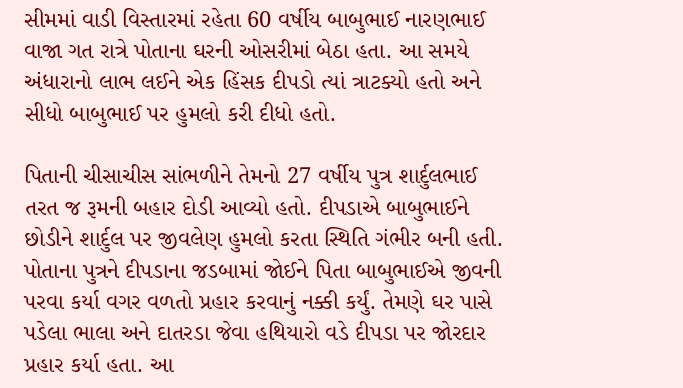સીમમાં વાડી વિસ્તારમાં રહેતા 60 વર્ષીય બાબુભાઈ નારણભાઈ વાજા ગત રાત્રે પોતાના ઘરની ઓસરીમાં બેઠા હતા. આ સમયે અંધારાનો લાભ લઈને એક હિંસક દીપડો ત્યાં ત્રાટક્યો હતો અને સીધો બાબુભાઈ પર હુમલો કરી દીધો હતો.

પિતાની ચીસાચીસ સાંભળીને તેમનો 27 વર્ષીય પુત્ર શાર્દુલભાઈ તરત જ રૂમની બહાર દોડી આવ્યો હતો. દીપડાએ બાબુભાઈને છોડીને શાર્દુલ પર જીવલેણ હુમલો કરતા સ્થિતિ ગંભીર બની હતી.
પોતાના પુત્રને દીપડાના જડબામાં જોઈને પિતા બાબુભાઈએ જીવની પરવા કર્યા વગર વળતો પ્રહાર કરવાનું નક્કી કર્યું. તેમણે ઘર પાસે પડેલા ભાલા અને દાતરડા જેવા હથિયારો વડે દીપડા પર જોરદાર પ્રહાર કર્યા હતા. આ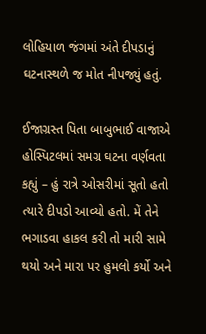લોહિયાળ જંગમાં અંતે દીપડાનું ઘટનાસ્થળે જ મોત નીપજ્યું હતું.

ઈજાગ્રસ્ત પિતા બાબુભાઈ વાજાએ હોસ્પિટલમાં સમગ્ર ઘટના વર્ણવતા કહ્યું – હું રાત્રે ઓસરીમાં સૂતો હતો ત્યારે દીપડો આવ્યો હતો. મેં તેને ભગાડવા હાકલ કરી તો મારી સામે થયો અને મારા પર હુમલો કર્યો અને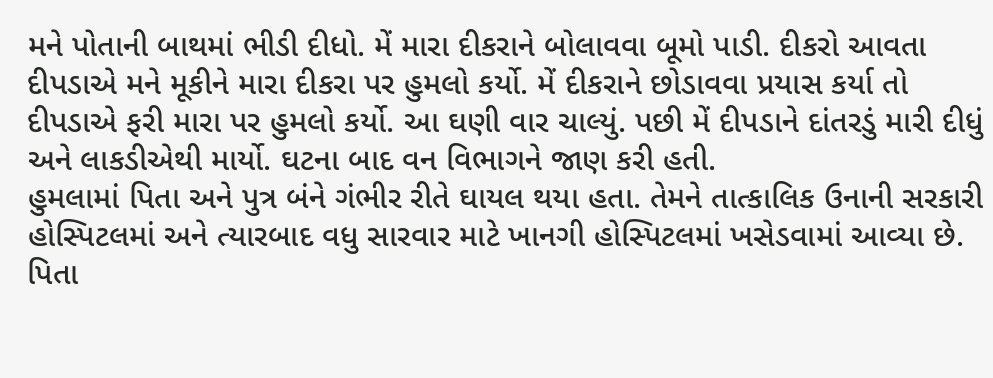મને પોતાની બાથમાં ભીડી દીધો. મેં મારા દીકરાને બોલાવવા બૂમો પાડી. દીકરો આવતા દીપડાએ મને મૂકીને મારા દીકરા પર હુમલો કર્યો. મેં દીકરાને છોડાવવા પ્રયાસ કર્યા તો દીપડાએ ફરી મારા પર હુમલો કર્યો. આ ઘણી વાર ચાલ્યું. પછી મેં દીપડાને દાંતરડું મારી દીધું અને લાકડીએથી માર્યો. ઘટના બાદ વન વિભાગને જાણ કરી હતી.
હુમલામાં પિતા અને પુત્ર બંને ગંભીર રીતે ઘાયલ થયા હતા. તેમને તાત્કાલિક ઉનાની સરકારી હોસ્પિટલમાં અને ત્યારબાદ વધુ સારવાર માટે ખાનગી હોસ્પિટલમાં ખસેડવામાં આવ્યા છે. પિતા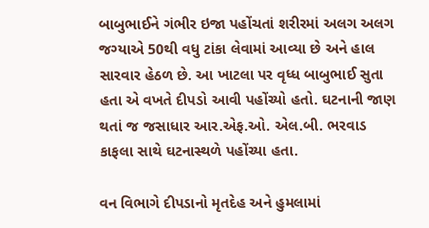બાબુભાઈને ગંભીર ઇજા પહોંચતાં શરીરમાં અલગ અલગ જગ્યાએ 50થી વધુ ટાંકા લેવામાં આવ્યા છે અને હાલ સારવાર હેઠળ છે. આ ખાટલા પર વૃધ્ધ બાબુભાઈ સુતા હતા એ વખતે દીપડો આવી પહોંચ્યો હતો. ઘટનાની જાણ થતાં જ જસાધાર આર.એફ.ઓ. એલ.બી. ભરવાડ કાફલા સાથે ઘટનાસ્થળે પહોંચ્યા હતા.

વન વિભાગે દીપડાનો મૃતદેહ અને હુમલામાં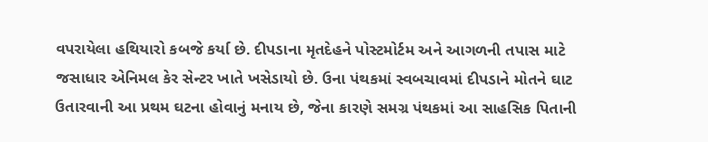વપરાયેલા હથિયારો કબજે કર્યા છે. દીપડાના મૃતદેહને પોસ્ટમોર્ટમ અને આગળની તપાસ માટે જસાધાર એનિમલ કેર સેન્ટર ખાતે ખસેડાયો છે. ઉના પંથકમાં સ્વબચાવમાં દીપડાને મોતને ઘાટ ઉતારવાની આ પ્રથમ ઘટના હોવાનું મનાય છે, જેના કારણે સમગ્ર પંથકમાં આ સાહસિક પિતાની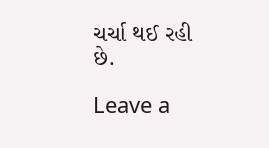ચર્ચા થઈ રહી છે.

Leave a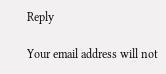Reply

Your email address will not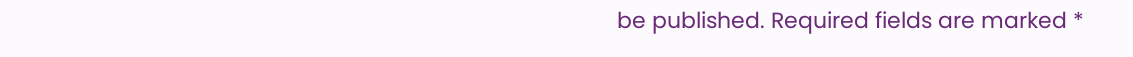be published. Required fields are marked *